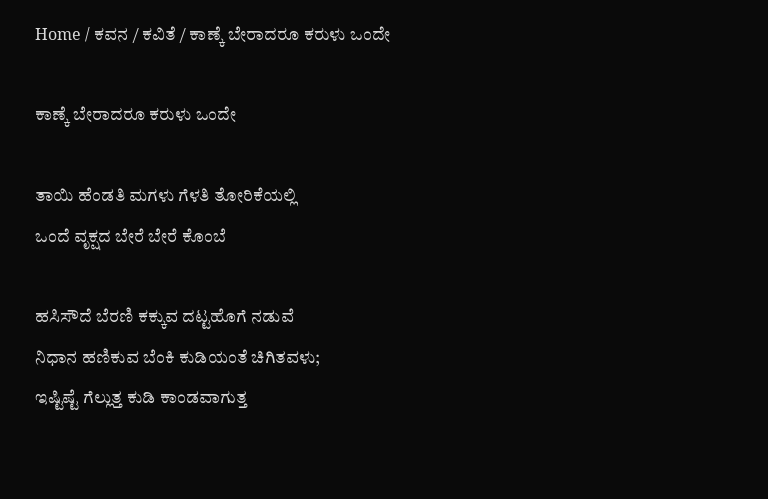Home / ಕವನ / ಕವಿತೆ / ಕಾಣ್ಕೆ ಬೇರಾದರೂ ಕರುಳು ಒಂದೇ

ಕಾಣ್ಕೆ ಬೇರಾದರೂ ಕರುಳು ಒಂದೇ

ತಾಯಿ ಹೆಂಡತಿ ಮಗಳು ಗೆಳತಿ ತೋರಿಕೆಯಲ್ಲಿ
ಒಂದೆ ವೃಕ್ಷದ ಬೇರೆ ಬೇರೆ ಕೊಂಬೆ

ಹಸಿಸೌದೆ ಬೆರಣಿ ಕಕ್ಕುವ ದಟ್ಟಹೊಗೆ ನಡುವೆ
ನಿಧಾನ ಹಣಿಕುವ ಬೆಂಕಿ ಕುಡಿಯಂತೆ ಚಿಗಿತವಳು;
ಇಷ್ಟಿಷ್ಟೆ ಗೆಲ್ಲುತ್ತ ಕುಡಿ ಕಾಂಡವಾಗುತ್ತ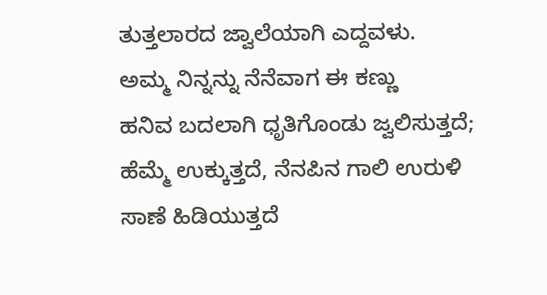ತುತ್ತಲಾರದ ಜ್ವಾಲೆಯಾಗಿ ಎದ್ದವಳು.
ಅಮ್ಮ ನಿನ್ನನ್ನು ನೆನೆವಾಗ ಈ ಕಣ್ಣು
ಹನಿವ ಬದಲಾಗಿ ಧೃತಿಗೊಂಡು ಜ್ವಲಿಸುತ್ತದೆ;
ಹೆಮ್ಮೆ ಉಕ್ಕುತ್ತದೆ, ನೆನಪಿನ ಗಾಲಿ ಉರುಳಿ
ಸಾಣೆ ಹಿಡಿಯುತ್ತದೆ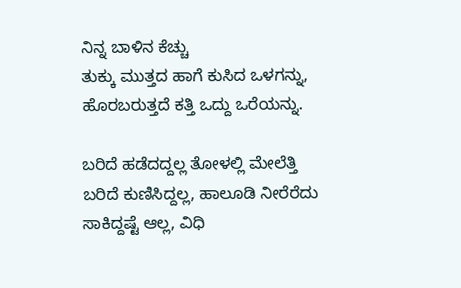ನಿನ್ನ ಬಾಳಿನ ಕೆಚ್ಚು
ತುಕ್ಕು ಮುತ್ತದ ಹಾಗೆ ಕುಸಿದ ಒಳಗನ್ನು,
ಹೊರಬರುತ್ತದೆ ಕತ್ತಿ ಒದ್ದು ಒರೆಯನ್ನು.

ಬರಿದೆ ಹಡೆದದ್ದಲ್ಲ ತೋಳಲ್ಲಿ ಮೇಲೆತ್ತಿ
ಬರಿದೆ ಕುಣಿಸಿದ್ದಲ್ಲ, ಹಾಲೂಡಿ ನೀರೆರೆದು
ಸಾಕಿದ್ದಷ್ಟೆ ಆಲ್ಲ, ವಿಧಿ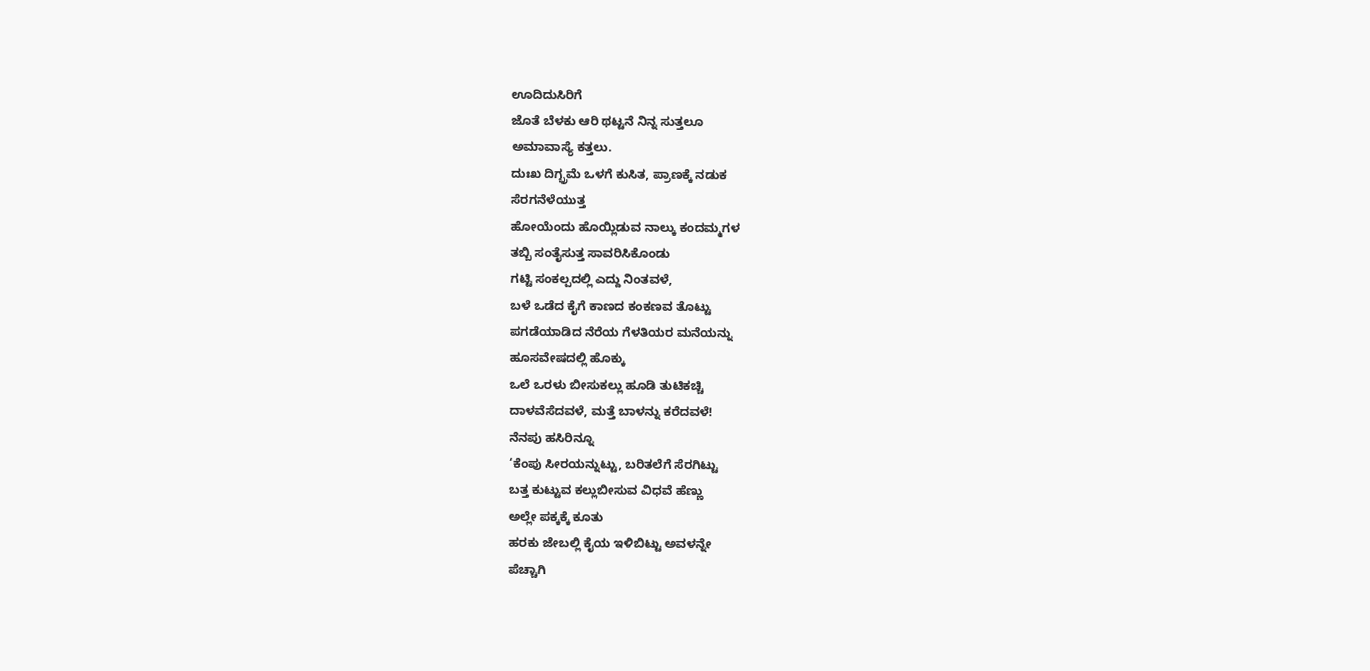ಊದಿದುಸಿರಿಗೆ
ಜೊತೆ ಬೆಳಕು ಆರಿ ಥಟ್ಟನೆ ನಿನ್ನ ಸುತ್ತಲೂ
ಅಮಾವಾಸ್ಯೆ ಕತ್ತಲು.
ದುಃಖ ದಿಗ್ಭ್ರಮೆ ಒಳಗೆ ಕುಸಿತ, ಪ್ರಾಣಕ್ಕೆ ನಡುಕ
ಸೆರಗನೆಳೆಯುತ್ತ
ಹೋಯೆಂದು ಹೊಯ್ಲಿಡುವ ನಾಲ್ಕು ಕಂದಮ್ಮಗಳ
ತಬ್ಬಿ ಸಂತೈಸುತ್ತ ಸಾವರಿಸಿಕೊಂಡು
ಗಟ್ಟಿ ಸಂಕಲ್ಪದಲ್ಲಿ ಎದ್ದು ನಿಂತವಳೆ,
ಬಳೆ ಒಡೆದ ಕೈಗೆ ಕಾಣದ ಕಂಕಣವ ತೊಟ್ಟು
ಪಗಡೆಯಾಡಿದ ನೆರೆಯ ಗೆಳತಿಯರ ಮನೆಯನ್ನು
ಹೂಸವೇಷದಲ್ಲಿ ಹೊಕ್ಕು
ಒಲೆ ಒರಳು ಬೀಸುಕಲ್ಲು ಹೂಡಿ ತುಟಿಕಚ್ಚಿ
ದಾಳವೆಸೆದವಳೆ, ಮತ್ತೆ ಬಾಳನ್ನು ಕರೆದವಳೆ!
ನೆನಪು ಹಸಿರಿನ್ನೂ
‘ಕೆಂಪು ಸೀರಯನ್ನುಟ್ಟು, ಬರಿತಲೆಗೆ ಸೆರಗಿಟ್ಟು
ಬತ್ತ ಕುಟ್ಟುವ ಕಲ್ಲುಬೀಸುವ ವಿಧವೆ ಹೆಣ್ಣು
ಅಲ್ಲೇ ಪಕ್ಕಕ್ಕೆ ಕೂತು
ಹರಕು ಜೇಬಲ್ಲಿ ಕೈಯ ಇಳಿಬಿಟ್ಟು ಅವಳನ್ನೇ
ಪೆಚ್ಚಾಗಿ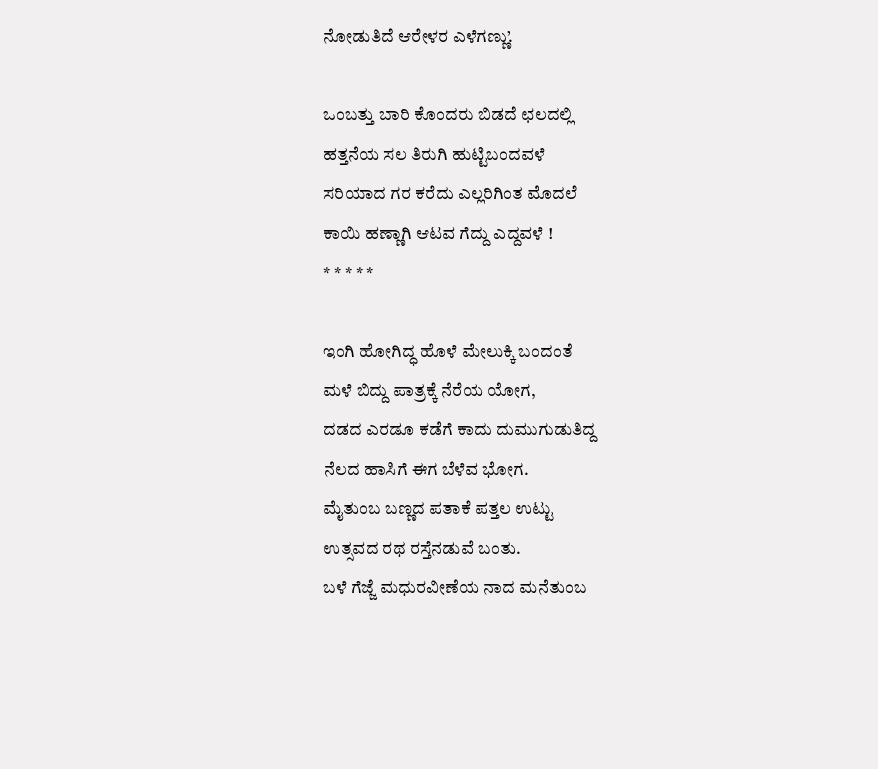ನೋಡುತಿದೆ ಆರೇಳರ ಎಳೆಗಣ್ಣು’.

ಒಂಬತ್ತು ಬಾರಿ ಕೊಂದರು ಬಿಡದೆ ಛಲದಲ್ಲಿ
ಹತ್ತನೆಯ ಸಲ ತಿರುಗಿ ಹುಟ್ಟಿಬಂದವಳೆ
ಸರಿಯಾದ ಗರ ಕರೆದು ಎಲ್ಲರಿಗಿಂತ ಮೊದಲೆ
ಕಾಯಿ ಹಣ್ಣಾಗಿ ಆಟವ ಗೆದ್ದು ಎದ್ದವಳೆ !
* * * * *

ಇಂಗಿ ಹೋಗಿದ್ಧ ಹೊಳೆ ಮೇಲುಕ್ಕಿ ಬಂದಂತೆ
ಮಳೆ ಬಿದ್ದು ಪಾತ್ರಕ್ಕೆ ನೆರೆಯ ಯೋಗ,
ದಡದ ಎರಡೂ ಕಡೆಗೆ ಕಾದು ದುಮುಗುಡುತಿದ್ದ
ನೆಲದ ಹಾಸಿಗೆ ಈಗ ಬೆಳೆವ ಭೋಗ.
ಮೈತುಂಬ ಬಣ್ಣದ ಪತಾಕೆ ಪತ್ತಲ ಉಟ್ಟು
ಉತ್ಸವದ ರಥ ರಸ್ತೆನಡುವೆ ಬಂತು.
ಬಳೆ ಗೆಜ್ಜೆ ಮಧುರವೀಣೆಯ ನಾದ ಮನೆತುಂಬ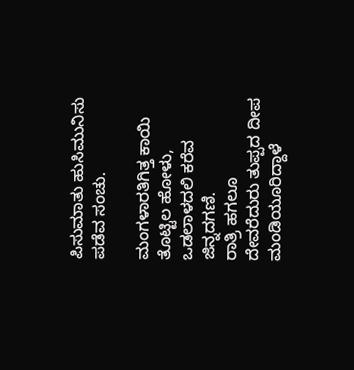ಪಿಸುಮಾತು ಹುಸಿಮುನಿಸು ಪಡೆವ ಸಂಚು.

ಮಂಗಳಾರತಿಗಿತ್ತ ಕಾಯಿ ತೊಟ್ಟಿಲ ಹೋಳು,
ಒಡಲಾಳದಲಿ ಕರೆವ ಜಿನ್ನದಗಣಿ.
ರಾತ್ರಿ ಹಗಲೂ ದೇವರೆದುರು ತುಪ್ಪದ ದೀಪ
ಮಂಡಿಯೂರಿದ್ದಾಳೆ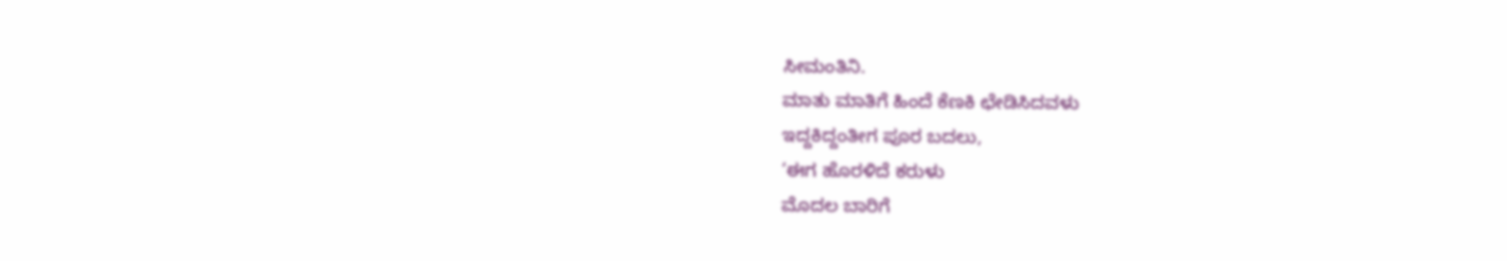ಸೀಮಂತಿನಿ.
ಮಾತು ಮಾತಿಗೆ ಹಿಂದೆ ಕೆಣಕಿ ಛೇಡಿಸಿದವಳು
ಇದ್ದಕಿದ್ದಂತೀಗ ಪೂರ ಬದಲು,
‘ಈಗ ಹೊರಳಿದೆ ಕರುಳು
ಮೊದಲ ಬಾರಿಗೆ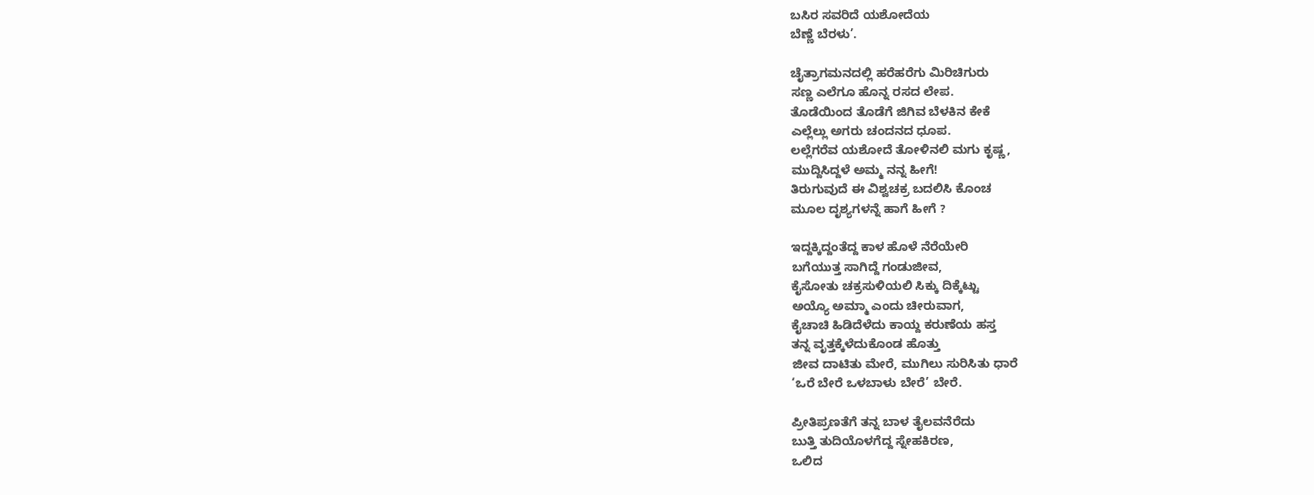ಬಸಿರ ಸವರಿದೆ ಯಶೋದೆಯ
ಬೆಣ್ಣೆ ಬೆರಳು’.

ಚೈತ್ರಾಗಮನದಲ್ಲಿ ಹರೆಹರೆಗು ಮಿರಿಚಿಗುರು
ಸಣ್ಣ ಎಲೆಗೂ ಹೊನ್ನ ರಸದ ಲೇಪ.
ತೊಡೆಯಿಂದ ತೊಡೆಗೆ ಜಿಗಿವ ಬೆಳಕಿನ ಕೇಕೆ
ಎಲ್ಲೆಲ್ಲು ಅಗರು ಚಂದನದ ಧೂಪ.
ಲಲ್ಲೆಗರೆವ ಯಶೋದೆ ತೋಳಿನಲಿ ಮಗು ಕೃಷ್ಣ,
ಮುದ್ದಿಸಿದ್ದಳೆ ಅಮ್ಮ ನನ್ನ ಹೀಗೆ!
ತಿರುಗುವುದೆ ಈ ವಿಶ್ವಚಕ್ರ ಬದಲಿಸಿ ಕೊಂಚ
ಮೂಲ ದೃಶ್ಯಗಳನ್ನೆ ಹಾಗೆ ಹೀಗೆ ?

ಇದ್ದಕ್ಕಿದ್ದಂತೆದ್ದ ಕಾಳ ಹೊಳೆ ನೆರೆಯೇರಿ
ಬಗೆಯುತ್ತ ಸಾಗಿದ್ದೆ ಗಂಡುಜೀವ,
ಕೈಸೋತು ಚಕ್ರಸುಳಿಯಲಿ ಸಿಕ್ಕು ದಿಕ್ಕೆಟ್ಟು
ಅಯ್ಯೊ ಅಮ್ಮಾ ಎಂದು ಚೀರುವಾಗ,
ಕೈಚಾಚಿ ಹಿಡಿದೆಳೆದು ಕಾಯ್ದ ಕರುಣೆಯ ಹಸ್ತ
ತನ್ನ ವೃತ್ತಕ್ಕೆಳೆದುಕೊಂಡ ಹೊತ್ತು
ಜೀವ ದಾಟಿತು ಮೇರೆ, ಮುಗಿಲು ಸುರಿಸಿತು ಧಾರೆ
‘ಒರೆ ಬೇರೆ ಒಳಬಾಳು ಬೇರೆ’ ಬೇರೆ.

ಪ್ರೀತಿಪ್ರಣತೆಗೆ ತನ್ನ ಬಾಳ ತೈಲವನೆರೆದು
ಬುತ್ತಿ ತುದಿಯೊಳಗೆದ್ದ ಸ್ನೇಹಕಿರಣ,
ಒಲಿದ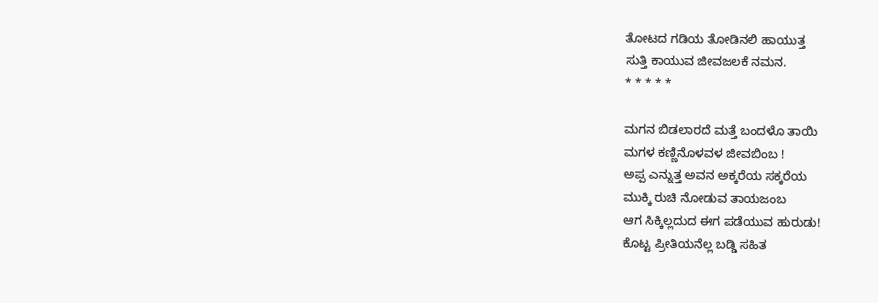ತೋಟದ ಗಡಿಯ ತೋಡಿನಲಿ ಹಾಯುತ್ತ
ಸುತ್ತಿ ಕಾಯುವ ಜೀವಜಲಕೆ ನಮನ.
* * * * *

ಮಗನ ಬಿಡಲಾರದೆ ಮತ್ತೆ ಬಂದಳೊ ತಾಯಿ
ಮಗಳ ಕಣ್ಣಿನೊಳವಳ ಜೀವಬಿಂಬ !
ಅಪ್ಪ ಎನ್ನುತ್ತ ಅವನ ಅಕ್ಕರೆಯ ಸಕ್ಕರೆಯ
ಮುಕ್ಕಿ ರುಚಿ ನೋಡುವ ತಾಯಜಂಬ
ಆಗ ಸಿಕ್ಕಿಲ್ಲದುದ ಈಗ ಪಡೆಯುವ ಹುರುಡು!
ಕೊಟ್ಟ ಪ್ರೀತಿಯನೆಲ್ಲ ಬಡ್ಡಿ ಸಹಿತ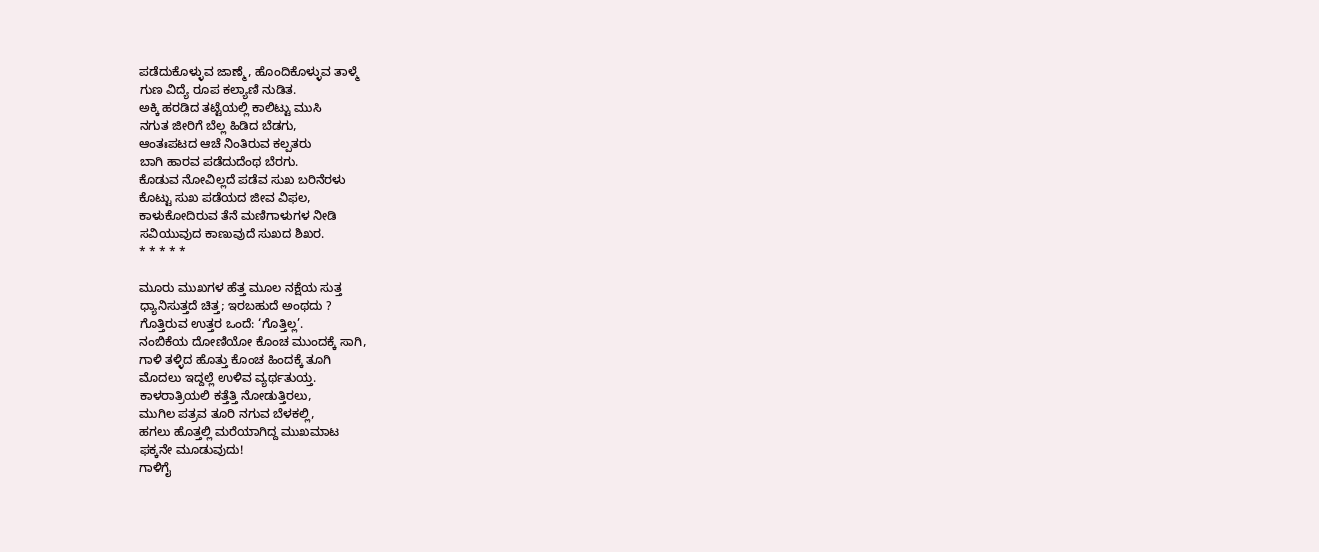ಪಡೆದುಕೊಳ್ಳುವ ಜಾಣ್ಮೆ, ಹೊಂದಿಕೊಳ್ಳುವ ತಾಳ್ಮೆ
ಗುಣ ವಿದ್ಯೆ ರೂಪ ಕಲ್ಯಾಣಿ ನುಡಿತ.
ಅಕ್ಕಿ ಹರಡಿದ ತಟ್ಟೆಯಲ್ಲಿ ಕಾಲಿಟ್ಟು ಮುಸಿ
ನಗುತ ಜೀರಿಗೆ ಬೆಲ್ಲ ಹಿಡಿದ ಬೆಡಗು,
ಆಂತಃಪಟದ ಆಚೆ ನಿಂತಿರುವ ಕಲ್ಪತರು
ಬಾಗಿ ಹಾರವ ಪಡೆದುದೆಂಥ ಬೆರಗು.
ಕೊಡುವ ನೋವಿಲ್ಲದೆ ಪಡೆವ ಸುಖ ಬರಿನೆರಳು
ಕೊಟ್ಟು ಸುಖ ಪಡೆಯದ ಜೀವ ವಿಫಲ,
ಕಾಳುಕೋದಿರುವ ತೆನೆ ಮಣಿಗಾಳುಗಳ ನೀಡಿ
ಸವಿಯುವುದ ಕಾಣುವುದೆ ಸುಖದ ಶಿಖರ.
* * * * *

ಮೂರು ಮುಖಗಳ ಹೆತ್ತ ಮೂಲ ನಕ್ಷೆಯ ಸುತ್ತ
ಧ್ಯಾನಿಸುತ್ತದೆ ಚಿತ್ತ; ಇರಬಹುದೆ ಅಂಥದು ?
ಗೊತ್ತಿರುವ ಉತ್ತರ ಒಂದೆ: ‘ಗೊತ್ತಿಲ್ಲ’.
ನಂಬಿಕೆಯ ದೋಣಿಯೋ ಕೊಂಚ ಮುಂದಕ್ಕೆ ಸಾಗಿ,
ಗಾಳಿ ತಳ್ಳಿದ ಹೊತ್ತು ಕೊಂಚ ಹಿಂದಕ್ಕೆ ತೂಗಿ
ಮೊದಲು ಇದ್ದಲ್ಲೆ ಉಳಿವ ವ್ಯರ್ಥತುಯ್ತ.
ಕಾಳರಾತ್ರಿಯಲಿ ಕತ್ತೆತ್ತಿ ನೋಡುತ್ತಿರಲು,
ಮುಗಿಲ ಪತ್ರವ ತೂರಿ ನಗುವ ಬೆಳಕಲ್ಲಿ,
ಹಗಲು ಹೊತ್ತಲ್ಲಿ ಮರೆಯಾಗಿದ್ದ ಮುಖಮಾಟ
ಫಕ್ಕನೇ ಮೂಡುವುದು!
ಗಾಳಿಗೈ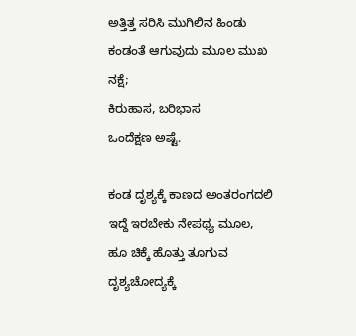ಅತ್ತಿತ್ತ ಸರಿಸಿ ಮುಗಿಲಿನ ಹಿಂಡು
ಕಂಡಂತೆ ಆಗುವುದು ಮೂಲ ಮುಖ ನಕ್ಷೆ;
ಕಿರುಹಾಸ, ಬರಿಭಾಸ
ಒಂದೆಕ್ಷಣ ಅಷ್ಟೆ.

ಕಂಡ ದೃಶ್ಯಕ್ಕೆ ಕಾಣದ ಅಂತರಂಗದಲಿ
ಇದ್ದೆ ಇರಬೇಕು ನೇಪಥ್ಯ ಮೂಲ,
ಹೂ ಚಿಕ್ಕೆ ಹೊತ್ತು ತೂಗುವ ದೃಶ್ಯಚೋದ್ಯಕ್ಕೆ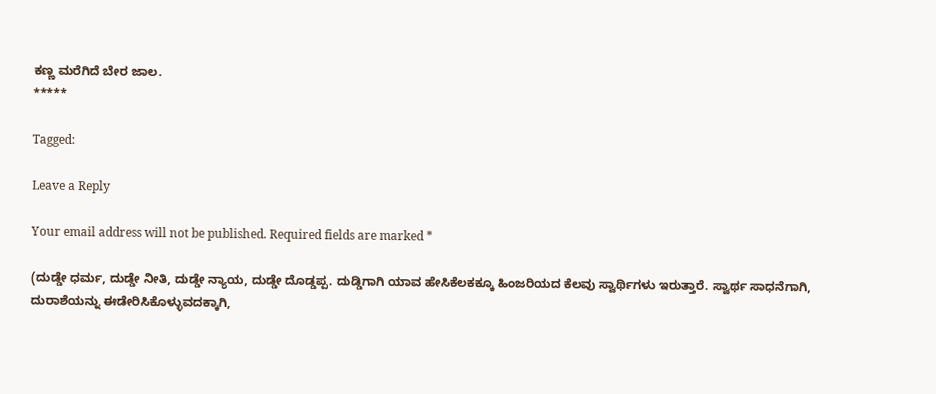ಕಣ್ಣ ಮರೆಗಿದೆ ಬೇರ ಜಾಲ.
*****

Tagged:

Leave a Reply

Your email address will not be published. Required fields are marked *

(ದುಡ್ಡೇ ಧರ್ಮ, ದುಡ್ಡೇ ನೀತಿ, ದುಡ್ಡೇ ನ್ಯಾಯ, ದುಡ್ಡೇ ದೊಡ್ಡಪ್ಪ. ದುಡ್ಡಿಗಾಗಿ ಯಾವ ಹೇಸಿಕೆಲಕಕ್ಕೂ ಹಿಂಜರಿಯದ ಕೆಲವು ಸ್ವಾರ್ಥಿಗಳು ಇರುತ್ತಾರೆ. ಸ್ವಾರ್ಥ ಸಾಧನೆಗಾಗಿ, ದುರಾಶೆಯನ್ನು ಈಡೇರಿಸಿಕೊಳ್ಳುವದಕ್ಕಾಗಿ,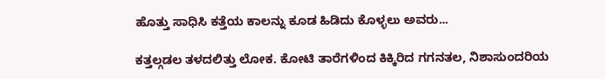ಹೊತ್ತು ಸಾಧಿಸಿ ಕತ್ತೆಯ ಕಾಲನ್ನು ಕೂಡ ಹಿಡಿದು ಕೊಳ್ಳಲು ಅವರು...

ಕತ್ತಲ್ಗಡಲ ತಳದಲಿತ್ತು ಲೋಕ. ಕೋಟಿ ತಾರೆಗಳಿಂದ ಕಿಕ್ಕಿರಿದ ಗಗನತಲ, ನಿಶಾಸುಂದರಿಯ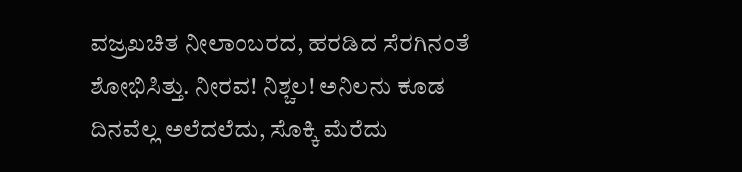ವಜ್ರಖಚಿತ ನೀಲಾಂಬರದ, ಹರಡಿದ ಸೆರಗಿನಂತೆ ಶೋಭಿಸಿತ್ತು. ನೀರವ! ನಿಶ್ಚಲ! ಅನಿಲನು ಕೂಡ ದಿನವೆಲ್ಲ ಅಲೆದಲೆದು, ಸೊಕ್ಕಿ ಮೆರೆದು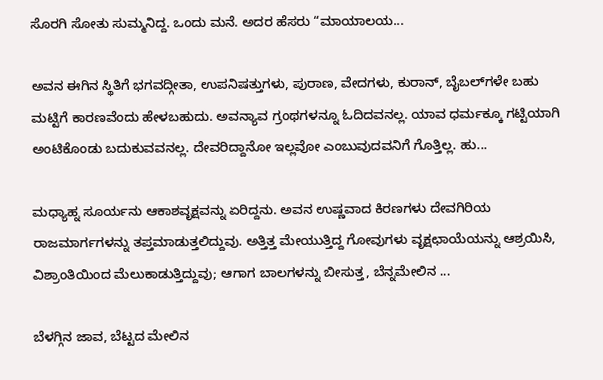ಸೊರಗಿ ಸೋತು ಸುಮ್ಮನಿದ್ದ. ಒಂದು ಮನೆ. ಅದರ ಹೆಸರು “ಮಾಯಾಲಯ...

ಅವನ ಈಗಿನ ಸ್ಥಿತಿಗೆ ಭಗವದ್ಗೀತಾ, ಉಪನಿಷತ್ತುಗಳು, ಪುರಾಣ, ವೇದಗಳು, ಕುರಾನ್, ಬೈಬಲ್‌ಗಳೇ ಬಹು ಮಟ್ಟಿಗೆ ಕಾರಣವೆಂದು ಹೇಳಬಹುದು. ಅವನ್ಯಾವ ಗ್ರಂಥಗಳನ್ನೂ ಓದಿದವನಲ್ಲ. ಯಾವ ಧರ್ಮಕ್ಕೂ ಗಟ್ಟಿಯಾಗಿ ಅಂಟಿಕೊಂಡು ಬದುಕುವವನಲ್ಲ. ದೇವರಿದ್ದಾನೋ ಇಲ್ಲವೋ ಎಂಬುವುದವನಿಗೆ ಗೊತ್ತಿಲ್ಲ. ಹು...

ಮಧ್ಯಾಹ್ನ ಸೂರ್ಯನು ಆಕಾಶವೃಕ್ಷವನ್ನು ಏರಿದ್ದನು. ಅವನ ಉಷ್ಣವಾದ ಕಿರಣಗಳು ದೇವಗಿರಿಯ ರಾಜಮಾರ್ಗಗಳನ್ನು ತಪ್ತಮಾಡುತ್ತಲಿದ್ದುವು. ಅತ್ತಿತ್ತ ಮೇಯುತ್ತಿದ್ದ ಗೋವುಗಳು ವೃಕ್ಷಛಾಯೆಯನ್ನು ಆಶ್ರಯಿಸಿ, ವಿಶ್ರಾಂತಿಯಿಂದ ಮೆಲುಕಾಡುತ್ತಿದ್ದುವು; ಆಗಾಗ ಬಾಲಗಳನ್ನು ಬೀಸುತ್ತ, ಬೆನ್ನಮೇಲಿನ ...

ಬೆಳಗ್ಗಿನ ಜಾವ, ಬೆಟ್ಟದ ಮೇಲಿನ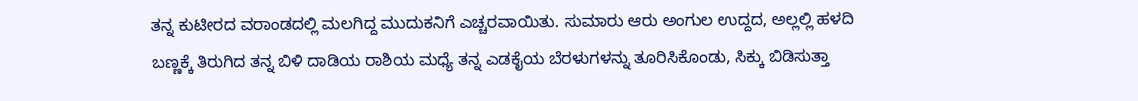ತನ್ನ ಕುಟೀರದ ವರಾಂಡದಲ್ಲಿ ಮಲಗಿದ್ದ ಮುದುಕನಿಗೆ ಎಚ್ಚರವಾಯಿತು. ಸುಮಾರು ಆರು ಅಂಗುಲ ಉದ್ದದ, ಅಲ್ಲಲ್ಲಿ ಹಳದಿ ಬಣ್ಣಕ್ಕೆ ತಿರುಗಿದ ತನ್ನ ಬಿಳಿ ದಾಡಿಯ ರಾಶಿಯ ಮಧ್ಯೆ ತನ್ನ ಎಡಕೈಯ ಬೆರಳುಗಳನ್ನು ತೂರಿಸಿಕೊಂಡು, ಸಿಕ್ಕು ಬಿಡಿಸುತ್ತಾ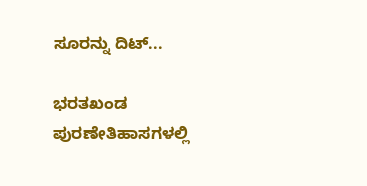ಸೂರನ್ನು ದಿಟ್...

ಭರತಖಂಡ ಪುರಣೇತಿಹಾಸಗಳಲ್ಲಿ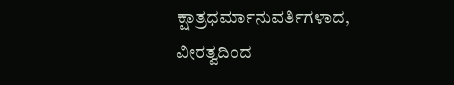ಕ್ಷಾತ್ರಧರ್ಮಾನುವರ್ತಿಗಳಾದ, ವೀರತ್ವದಿಂದ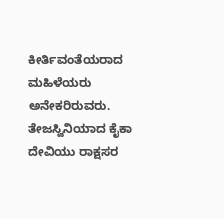ಕೀರ್ತಿವಂತೆಯರಾದ ಮಹಿಳೆಯರು ಅನೇಕರಿರುವರು. ತೇಜಸ್ವಿನಿಯಾದ ಕೈಕಾ ದೇವಿಯು ರಾಕ್ಷಸರ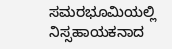ಸಮರಭೂಮಿಯಲ್ಲಿ ನಿಸ್ಸಹಾಯಕನಾದ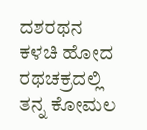ದಶರಥನ ಕಳಚಿ ಹೋದ ರಥಚಕ್ರದಲ್ಲಿ ತನ್ನ ಕೋಮಲ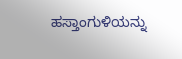ಹಸ್ತಾಂಗುಳಿಯನ್ನು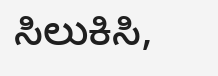ಸಿಲುಕಿಸಿ,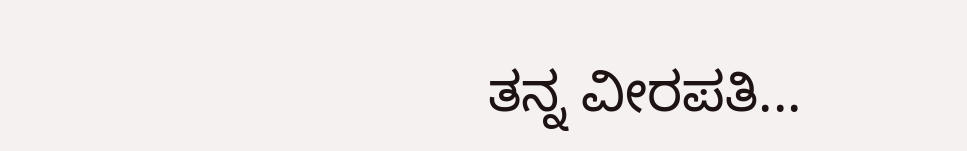ತನ್ನ ವೀರಪತಿ...